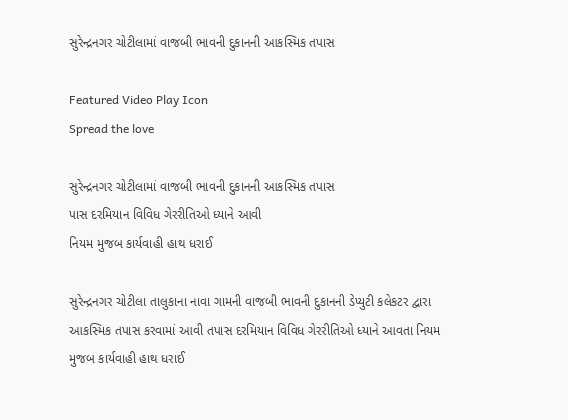સુરેન્દ્રનગર ચોટીલામાં વાજબી ભાવની દુકાનની આકસ્મિક તપાસ

Featured Video Play Icon
Spread the love

સુરેન્દ્રનગર ચોટીલામાં વાજબી ભાવની દુકાનની આકસ્મિક તપાસ
પાસ દરમિયાન વિવિધ ગેરરીતિઓ ધ્યાને આવી
નિયમ મુજબ કાર્યવાહી હાથ ધરાઈ

સુરેન્દ્રનગર ચોટીલા તાલુકાના નાવા ગામની વાજબી ભાવની દુકાનની ડેપ્યુટી કલેકટર દ્વારા આકસ્મિક તપાસ કરવામાં આવી તપાસ દરમિયાન વિવિધ ગેરરીતિઓ ધ્યાને આવતા નિયમ મુજબ કાર્યવાહી હાથ ધરાઈ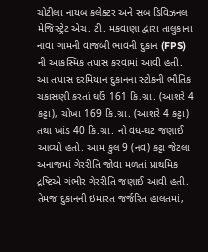ચોટીલા નાયબ કલેક્ટર અને સબ ડિવિઝનલ મેજિસ્ટ્રેટ એચ. ટી. મકવાણા દ્વારા તાલુકાના નાવા ગામની વાજબી ભાવની દુકાન (FPS) ની આકસ્મિક તપાસ કરવામાં આવી હતી. આ તપાસ દરમિયાન દુકાનના સ્ટોકની ભૌતિક ચકાસણી કરતાં ઘઉં 161 કિ.ગ્રા. (આશરે 4 કટ્ટા), ચોખા 169 કિ.ગ્રા. (આશરે 4 કટ્ટા) તથા ખાંડ 40 કિ.ગ્રા. નો વધ-ઘટ જણાઈ આવ્યો હતો. આમ કુલ 9 (નવ) કટ્ટા જેટલા અનાજમાં ગેરરીતિ જોવા મળતાં પ્રાથમિક દ્રષ્ટિએ ગંભીર ગેરરીતિ જણાઈ આવી હતી. તેમજ દુકાનની ઇમારત જર્જરિત હાલતમાં,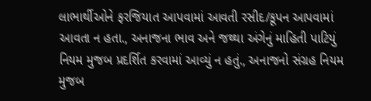લાભાર્થીઓને ફરજિયાત આપવામાં આવતી રસીદ/કૂપન આપવામાં આવતા ન હતા., અનાજના ભાવ અને જથ્થા અંગેનું માહિતી પાટિયું નિયમ મુજબ પ્રદર્શિત કરવામાં આવ્યું ન હતું., અનાજનો સંગ્રહ નિયમ મુજબ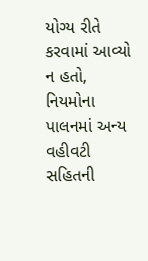યોગ્ય રીતે કરવામાં આવ્યો ન હતો, નિયમોના પાલનમાં અન્ય વહીવટી સહિતની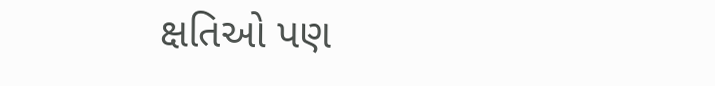ક્ષતિઓ પણ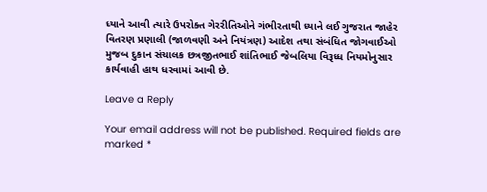ધ્યાને આવી ત્યારે ઉપરોક્ત ગેરરીતિઓને ગંભીરતાથી ધ્યાને લઈ ગુજરાત જાહેર વિતરણ પ્રણાલી (જાળવણી અને નિયંત્રણ) આદેશ તથા સંબંધિત જોગવાઈઓ મુજબ દુકાન સંચાલક છત્રજીતભાઈ શાંતિભાઈ જેબલિયા વિરૂધ્ધ નિયમોનુસાર કાર્યવાહી હાથ ધરવામાં આવી છે.

Leave a Reply

Your email address will not be published. Required fields are marked *